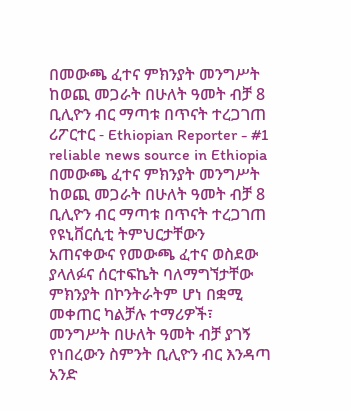በመውጫ ፈተና ምክንያት መንግሥት ከወጪ መጋራት በሁለት ዓመት ብቻ 8 ቢሊዮን ብር ማጣቱ በጥናት ተረጋገጠ
ሪፖርተር - Ethiopian Reporter - #1 reliable news source in Ethiopia በመውጫ ፈተና ምክንያት መንግሥት ከወጪ መጋራት በሁለት ዓመት ብቻ 8 ቢሊዮን ብር ማጣቱ በጥናት ተረጋገጠ የዩኒቨርሲቲ ትምህርታቸውን አጠናቀውና የመውጫ ፈተና ወስደው ያላለፉና ሰርተፍኬት ባለማግኘታቸው ምክንያት በኮንትራትም ሆነ በቋሚ መቀጠር ካልቻሉ ተማሪዎች፣ መንግሥት በሁለት ዓመት ብቻ ያገኝ የነበረውን ስምንት ቢሊዮን ብር እንዳጣ አንድ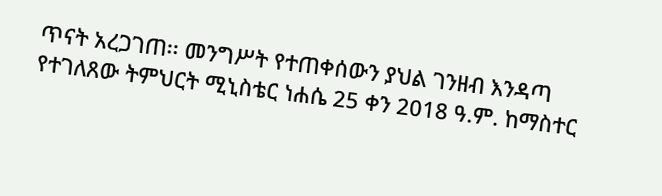ጥናት አረጋገጠ፡፡ መንግሥት የተጠቀሰውን ያህል ገንዘብ እንዳጣ የተገለጸው ትምህርት ሚኒስቴር ነሐሴ 25 ቀን 2018 ዓ.ም. ከማስተር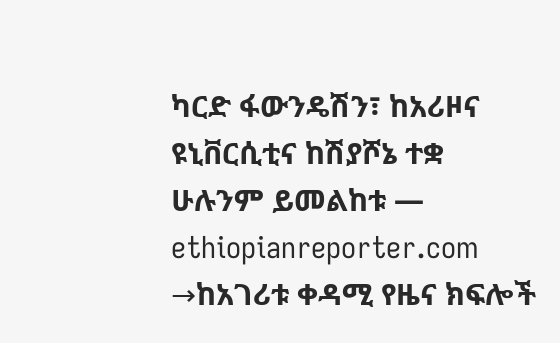ካርድ ፋውንዴሽን፣ ከአሪዞና ዩኒቨርሲቲና ከሽያሾኔ ተቋ
ሁሉንም ይመልከቱ — ethiopianreporter.com →ከአገሪቱ ቀዳሚ የዜና ክፍሎች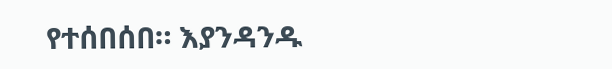የተሰበሰበ። እያንዳንዱ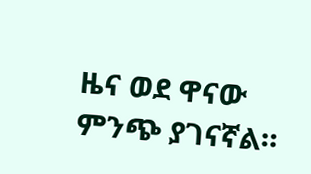ዜና ወደ ዋናው ምንጭ ያገናኛል።